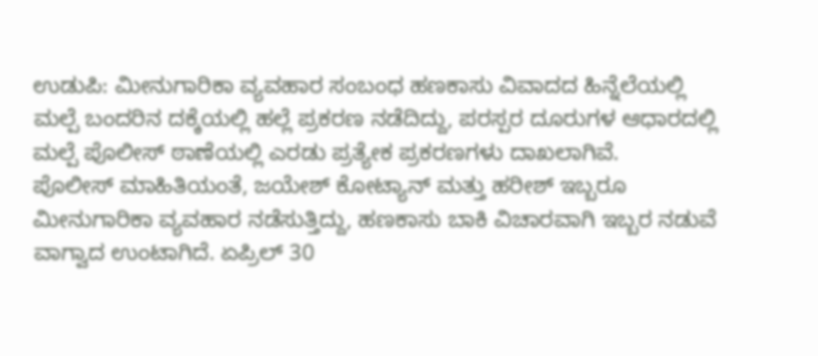ಉಡುಪಿ: ಮೀನುಗಾರಿಕಾ ವ್ಯವಹಾರ ಸಂಬಂಧ ಹಣಕಾಸು ವಿವಾದದ ಹಿನ್ನೆಲೆಯಲ್ಲಿ ಮಲ್ಪೆ ಬಂದರಿನ ದಕ್ಕೆಯಲ್ಲಿ ಹಲ್ಲೆ ಪ್ರಕರಣ ನಡೆದಿದ್ದು, ಪರಸ್ಪರ ದೂರುಗಳ ಆಧಾರದಲ್ಲಿ ಮಲ್ಪೆ ಪೊಲೀಸ್ ಠಾಣೆಯಲ್ಲಿ ಎರಡು ಪ್ರತ್ಯೇಕ ಪ್ರಕರಣಗಳು ದಾಖಲಾಗಿವೆ.
ಪೊಲೀಸ್ ಮಾಹಿತಿಯಂತೆ, ಜಯೇಶ್ ಕೋಟ್ಯಾನ್ ಮತ್ತು ಹರೀಶ್ ಇಬ್ಬರೂ ಮೀನುಗಾರಿಕಾ ವ್ಯವಹಾರ ನಡೆಸುತ್ತಿದ್ದು, ಹಣಕಾಸು ಬಾಕಿ ವಿಚಾರವಾಗಿ ಇಬ್ಬರ ನಡುವೆ ವಾಗ್ವಾದ ಉಂಟಾಗಿದೆ. ಏಪ್ರಿಲ್ 30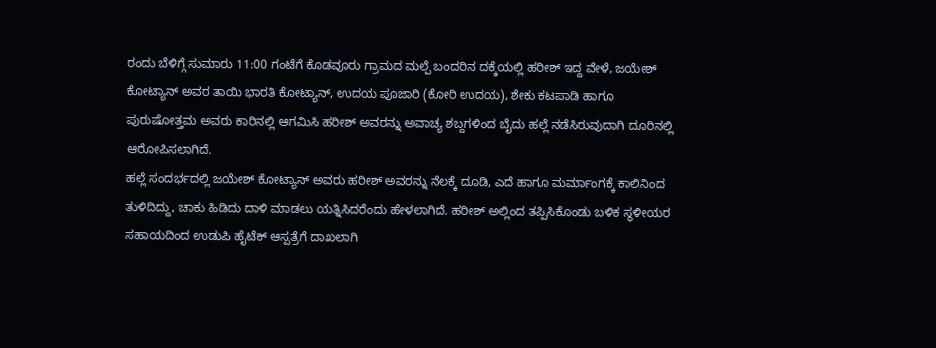ರಂದು ಬೆಳಿಗ್ಗೆ ಸುಮಾರು 11:00 ಗಂಟೆಗೆ ಕೊಡವೂರು ಗ್ರಾಮದ ಮಲ್ಪೆ ಬಂದರಿನ ದಕ್ಕೆಯಲ್ಲಿ ಹರೀಶ್ ಇದ್ದ ವೇಳೆ, ಜಯೇಶ್ ಕೋಟ್ಯಾನ್ ಅವರ ತಾಯಿ ಭಾರತಿ ಕೋಟ್ಯಾನ್, ಉದಯ ಪೂಜಾರಿ (ಕೋರಿ ಉದಯ), ಶೇಕು ಕಟಪಾಡಿ ಹಾಗೂ ಪುರುಷೋತ್ತಮ ಅವರು ಕಾರಿನಲ್ಲಿ ಆಗಮಿಸಿ ಹರೀಶ್ ಅವರನ್ನು ಅವಾಚ್ಯ ಶಬ್ದಗಳಿಂದ ಬೈದು ಹಲ್ಲೆ ನಡೆಸಿರುವುದಾಗಿ ದೂರಿನಲ್ಲಿ ಆರೋಪಿಸಲಾಗಿದೆ.
ಹಲ್ಲೆ ಸಂದರ್ಭದಲ್ಲಿ ಜಯೇಶ್ ಕೋಟ್ಯಾನ್ ಅವರು ಹರೀಶ್ ಅವರನ್ನು ನೆಲಕ್ಕೆ ದೂಡಿ, ಎದೆ ಹಾಗೂ ಮರ್ಮಾಂಗಕ್ಕೆ ಕಾಲಿನಿಂದ ತುಳಿದಿದ್ದು, ಚಾಕು ಹಿಡಿದು ದಾಳಿ ಮಾಡಲು ಯತ್ನಿಸಿದರೆಂದು ಹೇಳಲಾಗಿದೆ. ಹರೀಶ್ ಅಲ್ಲಿಂದ ತಪ್ಪಿಸಿಕೊಂಡು ಬಳಿಕ ಸ್ಥಳೀಯರ ಸಹಾಯದಿಂದ ಉಡುಪಿ ಹೈಟೆಕ್ ಆಸ್ಪತ್ರೆಗೆ ದಾಖಲಾಗಿ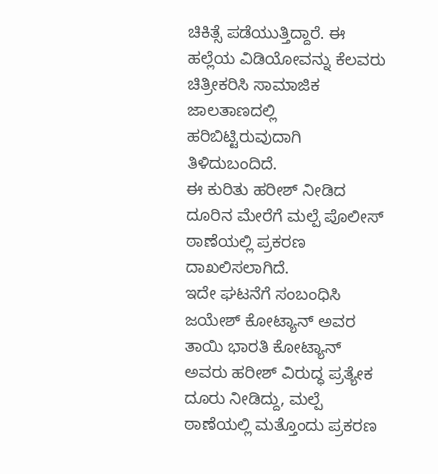ಚಿಕಿತ್ಸೆ ಪಡೆಯುತ್ತಿದ್ದಾರೆ. ಈ ಹಲ್ಲೆಯ ವಿಡಿಯೋವನ್ನು ಕೆಲವರು ಚಿತ್ರೀಕರಿಸಿ ಸಾಮಾಜಿಕ ಜಾಲತಾಣದಲ್ಲಿ ಹರಿಬಿಟ್ಟಿರುವುದಾಗಿ ತಿಳಿದುಬಂದಿದೆ.
ಈ ಕುರಿತು ಹರೀಶ್ ನೀಡಿದ ದೂರಿನ ಮೇರೆಗೆ ಮಲ್ಪೆ ಪೊಲೀಸ್ ಠಾಣೆಯಲ್ಲಿ ಪ್ರಕರಣ ದಾಖಲಿಸಲಾಗಿದೆ.
ಇದೇ ಘಟನೆಗೆ ಸಂಬಂಧಿಸಿ ಜಯೇಶ್ ಕೋಟ್ಯಾನ್ ಅವರ ತಾಯಿ ಭಾರತಿ ಕೋಟ್ಯಾನ್ ಅವರು ಹರೀಶ್ ವಿರುದ್ಧ ಪ್ರತ್ಯೇಕ ದೂರು ನೀಡಿದ್ದು, ಮಲ್ಪೆ ಠಾಣೆಯಲ್ಲಿ ಮತ್ತೊಂದು ಪ್ರಕರಣ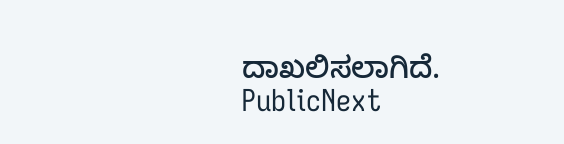ದಾಖಲಿಸಲಾಗಿದೆ.
PublicNext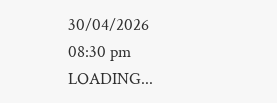30/04/2026 08:30 pm
LOADING...